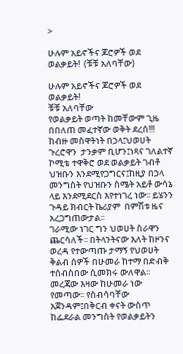>

ሁሉም አይኖችና ጆሮዎች ወደ ወልቃይት!  (ቹቹ አለባቸው)

ሁሉም አይኖችና ጆሮዎች ወደ ወልቃይት!
ቹቹ አለባቸው
የወልቃይት ወጣት ከመቸውም ጊዜ በበለጠ መፈተኛው ወቅት ደረሰ!!!
ከብዙ መስዋትነት በኃላ፤ህወሀት ጉረሮዋን  ታንቃም ቢሆን፤ነጻና ገለልተኛ ኮሚቴ ተዋቅሮ ወደ ወልቃይት ገብቶ ህዝቡን እንደሚየጋግርና፤ከዚያ በኃላ መንግስት የህዝቡን ስሜት አይቶ ውሳኔ ላይ እንደሚደርስ እየተነገረ ነው፡፡ ይሄንን ጉዳይ ክብርት ኬሪያም  በምሽቱ ዜና አረጋግጠውታል፡፡
ገራሚው ነገር ግን ህወሀት ስራዋን ጨርሳለች፡፡ በትላንትናው እለት ከዞንና ወረዳ የተውጣጡ ታማኝ የህወሀት ቅልብ ሰዎች በሁመራ ከተማ በድብቅ ተሰብስበው ሲመክሩ ውለዋል፡፡ መረጃው እዛው ከሁመራ ነው የመጣው፡፡ የስብሳባቸው አጀንዳም፤በቅርብ ቀናት ውስጥ ከፌደራል መንግስት የወልቃይትን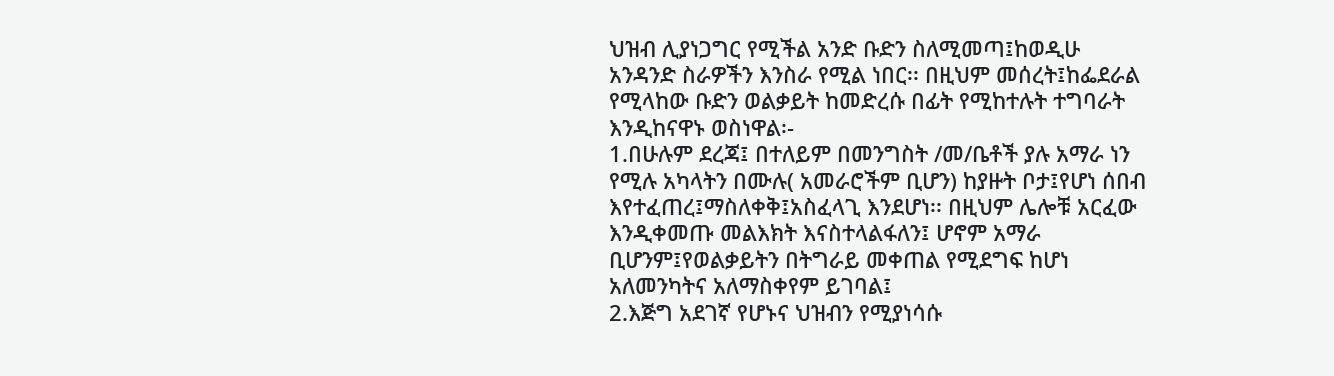ህዝብ ሊያነጋግር የሚችል አንድ ቡድን ስለሚመጣ፤ከወዲሁ አንዳንድ ስራዎችን እንስራ የሚል ነበር፡፡ በዚህም መሰረት፤ከፌደራል የሚላከው ቡድን ወልቃይት ከመድረሱ በፊት የሚከተሉት ተግባራት እንዲከናዋኑ ወስነዋል፡-
1.በሁሉም ደረጃ፤ በተለይም በመንግስት /መ/ቤቶች ያሉ አማራ ነን የሚሉ አካላትን በሙሉ( አመራሮችም ቢሆን) ከያዙት ቦታ፤የሆነ ሰበብ እየተፈጠረ፤ማስለቀቅ፤አስፈላጊ እንደሆነ፡፡ በዚህም ሌሎቹ አርፈው እንዲቀመጡ መልእክት እናስተላልፋለን፤ ሆኖም አማራ ቢሆንም፤የወልቃይትን በትግራይ መቀጠል የሚደግፍ ከሆነ አለመንካትና አለማስቀየም ይገባል፤
2.እጅግ አደገኛ የሆኑና ህዝብን የሚያነሳሱ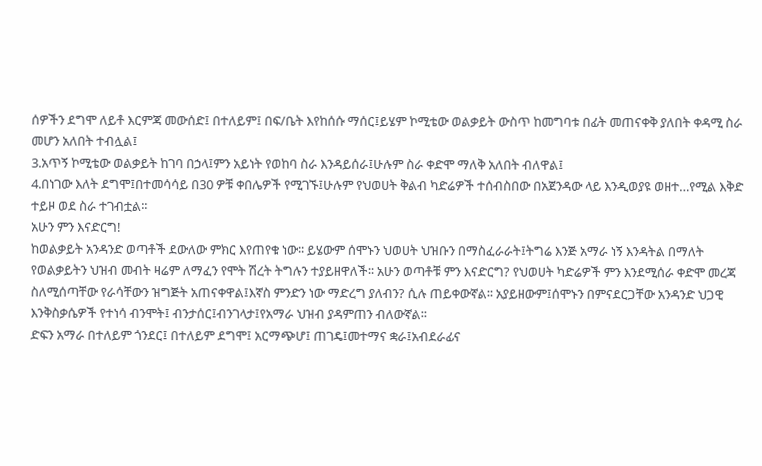ሰዎችን ደግሞ ለይቶ እርምጃ መውሰድ፤ በተለይም፤ በፍ/ቤት እየከሰሱ ማሰር፤ይሄም ኮሚቴው ወልቃይት ውስጥ ከመግባቱ በፊት መጠናቀቅ ያለበት ቀዳሚ ስራ መሆን አለበት ተብሏል፤
3.አጥኝ ኮሚቴው ወልቃይት ከገባ በኃላ፤ምን አይነት የወከባ ስራ እንዳይሰራ፤ሁሉም ስራ ቀድሞ ማለቅ አለበት ብለዋል፤
4.በነገው እለት ደግሞ፤በተመሳሳይ በ30 ዎቹ ቀበሌዎች የሚገኙ፤ሁሉም የህወሀት ቅልብ ካድሬዎች ተሰብስበው በአጀንዳው ላይ እንዲወያዩ ወዘተ…የሚል እቅድ ተይዞ ወደ ስራ ተገብቷል፡፡
አሁን ምን እናድርግ!
ከወልቃይት አንዳንድ ወጣቶች ደውለው ምክር እየጠየቁ ነው፡፡ ይሄውም ሰሞኑን ህወሀት ህዝቡን በማስፈራራት፤ትግሬ እንጅ አማራ ነኝ እንዳትል በማለት የወልቃይትን ህዝብ መብት ዛሬም ለማፈን የሞት ሽረት ትግሉን ተያይዘዋለች፡፡ አሁን ወጣቶቹ ምን እናድርግ? የህወሀት ካድሬዎች ምን እንደሚሰራ ቀድሞ መረጃ ስለሚሰጣቸው የራሳቸውን ዝግጅት አጠናቀዋል፤እኛስ ምንድን ነው ማድረግ ያለብን? ሲሉ ጠይቀውኛል፡፡ አያይዘውም፤ሰሞኑን በምናደርጋቸው አንዳንድ ህጋዊ እንቅስቃሴዎች የተነሳ ብንሞት፤ ብንታሰር፤ብንገላታ፤የአማራ ህዝብ ያዳምጠን ብለውኛል፡፡
ድፍን አማራ በተለይም ጎንደር፤ በተለይም ደግሞ፤ አርማጭሆ፤ ጠገዴ፤መተማና ቋራ፤አብደራፊና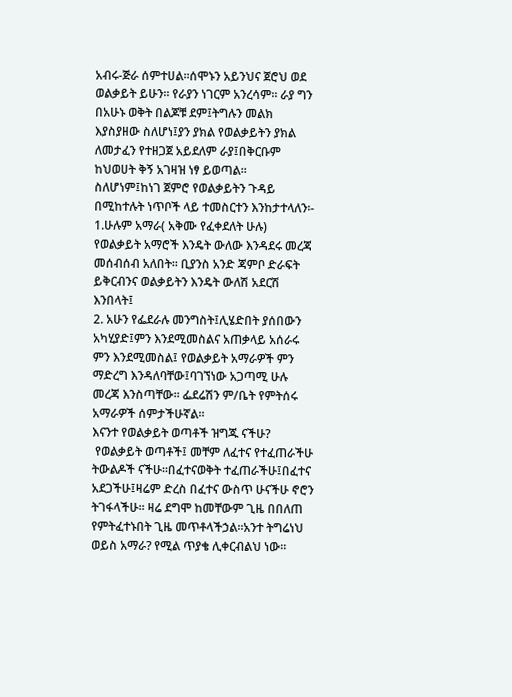አብሩ-ጅራ ሰምተሀል፡፡ሰሞኑን አይንህና ጀሮህ ወደ ወልቃይት ይሁን፡፡ የራያን ነገርም አንረሳም፡፡ ራያ ግን በአሁኑ ወቅት በልጆቹ ደም፤ትግሉን መልክ እያስያዘው ስለሆነ፤ያን ያክል የወልቃይትን ያክል ለመታፈን የተዘጋጀ አይደለም ራያ፤በቅርቡም ከህወሀት ቅኝ አገዛዝ ነፃ ይወጣል፡፡
ስለሆነም፤ከነገ ጀምሮ የወልቃይትን ጉዳይ በሚከተሉት ነጥቦች ላይ ተመስርተን እንከታተላለን፡-
1.ሁሉም አማራ( አቅሙ የፈቀደለት ሁሉ) የወልቃይት አማሮች እንዴት ውለው እንዳደሩ መረጃ መሰብሰብ አለበት፡፡ ቢያንስ አንድ ጃምቦ ድራፍት ይቅርብንና ወልቃይትን እንዴት ውለሽ አደርሽ እንበላት፤
2. አሁን የፌደራሉ መንግስት፤ሊሄድበት ያሰበውን አካሂያድ፤ምን እንደሚመስልና አጠቃላይ አሰራሩ ምን እንደሚመስል፤ የወልቃይት አማራዎች ምን ማድረግ እንዳለባቸው፤ባገኘነው አጋጣሚ ሁሉ መረጃ እንስጣቸው፡፡ ፌደሬሽን ም/ቤት የምትሰሩ አማራዎች ሰምታችሁኛል፡፡
እናንተ የወልቃይት ወጣቶች ዝግጁ ናችሁ?
 የወልቃይት ወጣቶች፤ መቸም ለፈተና የተፈጠራችሁ ትውልዶች ናችሁ፡፡በፈተናወቅት ተፈጠራችሁ፤በፈተና አደጋችሁ፤ዛሬም ድረስ በፈተና ውስጥ ሁናችሁ ኖሮን ትገፋላችሁ፡፡ ዛሬ ደግሞ ከመቸውም ጊዜ በበለጠ የምትፈተኑበት ጊዜ መጥቶላችኃል፡፡አንተ ትግሬነህ ወይስ አማራ? የሚል ጥያቄ ሊቀርብልህ ነው፡፡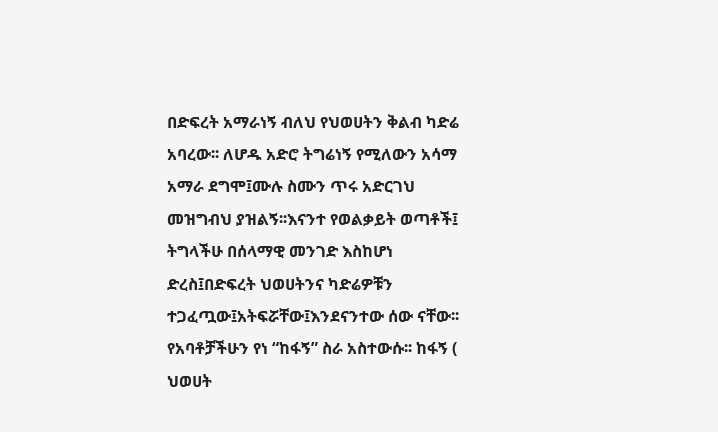በድፍረት አማራነኝ ብለህ የህወሀትን ቅልብ ካድሬ አባረው፡፡ ለሆዱ አድሮ ትግሬነኝ የሚለውን አሳማ አማራ ደግሞ፤ሙሉ ስሙን ጥሩ አድርገህ መዝግብህ ያዝልኝ፡፡እናንተ የወልቃይት ወጣቶች፤ ትግላችሁ በሰላማዊ መንገድ እስከሆነ ድረስ፤በድፍረት ህወሀትንና ካድሬዎቹን ተጋፈጧው፤አትፍሯቸው፤እንደናንተው ሰው ናቸው፡፡ የአባቶቻችሁን የነ “ከፋኝ” ስራ አስተውሱ፡፡ ከፋኝ ( ህወሀት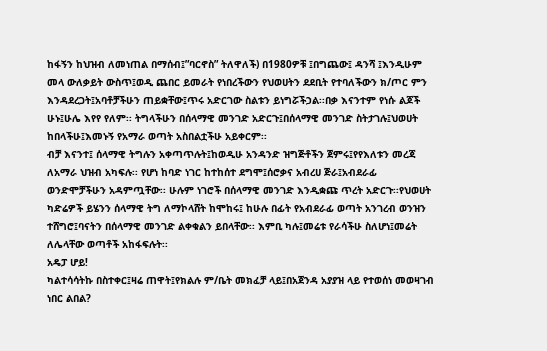ከፋኝን ከህዝብ ለመነጠል በማሰብ፤”ባርኖስ” ትለዋለች) በ1980ዎቹ ፤በግጨው፤ ዳንሻ ፤እንዲሁም መላ ውለቃይት ውስጥ፤ወዲ ጨበር ይመራት የነበረችውን የህወሀትን ደደቢት የተባለችውን ክ/ጦር ምን እንዳደረጋት፤አባቶቻችሁን ጠይቋቸው፤ጥሩ አድርገው ስልቱን ይነግሯችኃል፡፡በቃ እናንተም የነሱ ልጆች ሁኑ፤ሁሌ እየየ የለም፡፡ ትግላችሁን በሰላማዊ መንገድ አድርጉ፤በሰላማዊ መንገድ ስትታገሉ፤ህወሀት ከበላችሁ፤እመኑኝ የአማራ ወጣት አስበልቷችሁ አይቀርም፡፡
ብቻ እናንተ፤ ሰላማዊ ትግሉን አቀጣጥሉት፤ከወዲሁ አንዳንድ ዝግጅቶችን ጀምሩ፤የየእለቱን መረጃ ለአማራ ህዝብ አካፍሉ፡፡ የሆነ ከባድ ነገር ከተከሰተ ደግሞ፤ሰሮቃና አብረሀ ጅራ፤አብደራፊ ወንድሞቻችሁን አዳምጧቸው፡፡ ሁሉም ነገሮች በሰላማዊ መንገድ እንዲቋጩ ጥረት አድርጉ፡፡የህወሀት ካድሬዎች ይሄንን ሰላማዊ ትግ ለማኮላሸት ከሞከሩ፤ ከሁሉ በፊት የአብደራፊ ወጣት አንገረብ ወንዝን ተሸግሮ፤ባናትን በሰላማዊ መንገድ ልቀቁልን ይበላቸው፡፡ እምቢ ካሉ፤መሬቱ የራሳችሁ ስለሆነ፤መሬት ለሌላቸው ወጣቶች አከፋፍሉት፡፡
አዴፓ ሆይ!
ካልተሳሳትኩ በስተቀር፤ዛሬ ጠዋት፤የክልሉ ም/ቤት መክፈቻ ላይ፤በአጀንዳ አያያዝ ላይ የተወሰነ መወዛገብ ነበር ልበል?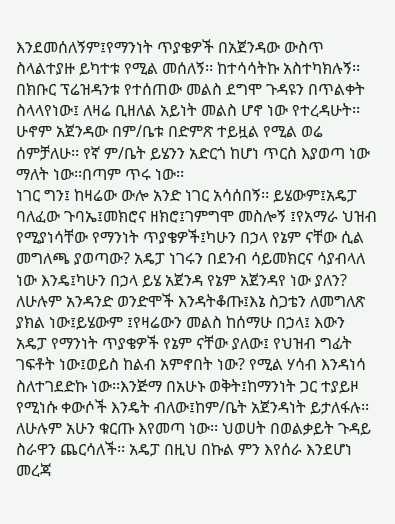እንደመሰለኝም፤የማንነት ጥያቄዎች በአጀንዳው ውስጥ ስላልተያዙ ይካተቱ የሚል መሰለኝ፡፡ ከተሳሳትኩ አስተካክሉኝ፡፡  በክቡር ፕሬዝዳንቱ የተሰጠው መልስ ደግሞ ጉዳዩን በጥልቀት ስላላየነው፤ ለዛሬ ቢዘለል አይነት መልስ ሆኖ ነው የተረዳሁት፡፡ ሁኖም አጀንዳው በም/ቤቱ በድምጽ ተይዟል የሚል ወሬ ሰምቻለሁ፡፡ የኛ ም/ቤት ይሄንን አድርጎ ከሆነ ጥርስ እያወጣ ነው ማለት ነው፡፡በጣም ጥሩ ነው፡፡
ነገር ግን፤ ከዛሬው ውሎ አንድ ነገር አሳሰበኝ፡፡ ይሄውም፤አዴፓ ባለፈው ጉባኤ፤መክሮና ዘክሮ፤ገምግሞ መስሎኝ ፤የአማራ ህዝብ የሚያነሳቸው የማንነት ጥያቄዎች፤ካሁን በኃላ የኔም ናቸው ሲል መግለጫ ያወጣው? አዴፓ ነገሩን በደንብ ሳይመክርና ሳያብላለ ነው እንዴ፤ካሁን በኃላ ይሄ አጀንዳ የኔም አጀንዳየ ነው ያለን? ለሁሉም አንዳንድ ወንድሞች እንዳትቆጡ፤እኔ ስጋቴን ለመግለጽ ያክል ነው፤ይሄውም ፤የዛሬውን መልስ ከሰማሁ በኃላ፤ እውን አዴፓ የማንነት ጥያቄዎች የኔም ናቸው ያለው፤ የህዝብ ግፊት ገፍቶት ነው፤ወይስ ከልብ አምኖበት ነው? የሚል ሃሳብ እንዳነሳ ስለተገደድኩ ነው፡፡እንጅማ በአሁኑ ወቅት፤ከማንነት ጋር ተያይዞ የሚነሱ ቀውሶች እንዴት ብለው፤ከም/ቤት አጀንዳነት ይታለፋሉ፡፡
ለሁሉም አሁን ቁርጡ እየመጣ ነው፡፡ ህወሀት በወልቃይት ጉዳይ ስራዋን ጨርሳለች፡፡ አዴፓ በዚህ በኩል ምን እየሰራ እንደሆነ መረጃ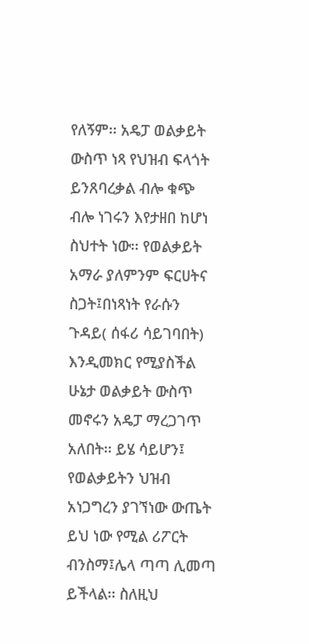የለኝም፡፡ አዴፓ ወልቃይት ውስጥ ነጻ የህዝብ ፍላጎት ይንጸባረቃል ብሎ ቁጭ ብሎ ነገሩን እየታዘበ ከሆነ ስህተት ነው፡፡ የወልቃይት አማራ ያለምንም ፍርሀትና ስጋት፤በነጻነት የራሱን ጉዳይ( ሰፋሪ ሳይገባበት) እንዲመክር የሚያስችል ሁኔታ ወልቃይት ውስጥ መኖሩን አዴፓ ማረጋገጥ አለበት፡፡ ይሄ ሳይሆን፤ የወልቃይትን ህዝብ አነጋግረን ያገኘነው ውጤት ይህ ነው የሚል ሪፖርት ብንስማ፤ሌላ ጣጣ ሊመጣ ይችላል፡፡ ስለዚህ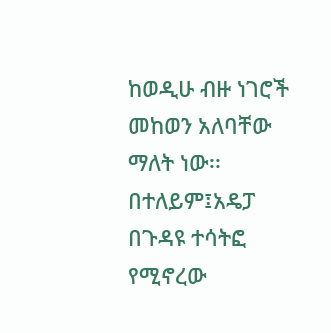ከወዲሁ ብዙ ነገሮች መከወን አለባቸው ማለት ነው፡፡
በተለይም፤አዴፓ በጉዳዩ ተሳትፎ የሚኖረው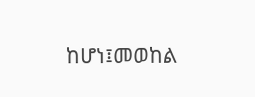ከሆነ፤መወከል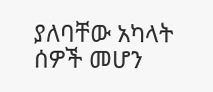ያለባቸው አካላት ሰዎች መሆን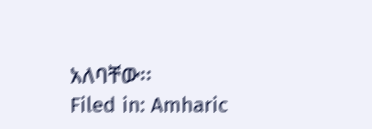አለባቸው፡፡
Filed in: Amharic